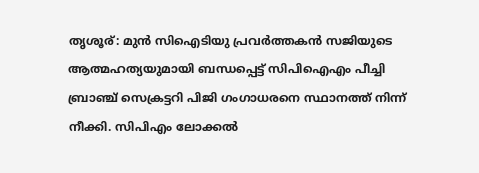തൃശൂര്: മുൻ സിഐടിയു പ്രവർത്തകൻ സജിയുടെ ആത്മഹത്യയുമായി ബന്ധപ്പെട്ട് സിപിഐഎം പീച്ചി ബ്രാഞ്ച് സെക്രട്ടറി പിജി ഗംഗാധരനെ സ്ഥാനത്ത് നിന്ന് നീക്കി. സിപിഎം ലോക്കൽ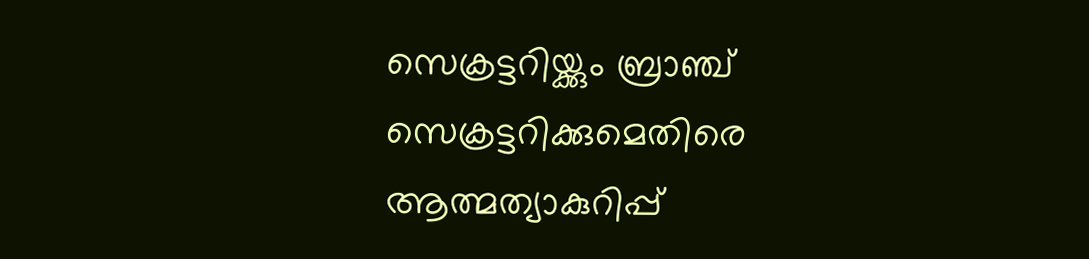സെക്രട്ടറിയ്ക്കും ബ്രാഞ്ച് സെക്രട്ടറിക്കുമെതിരെ ആത്മത്യാകുറിപ്പ്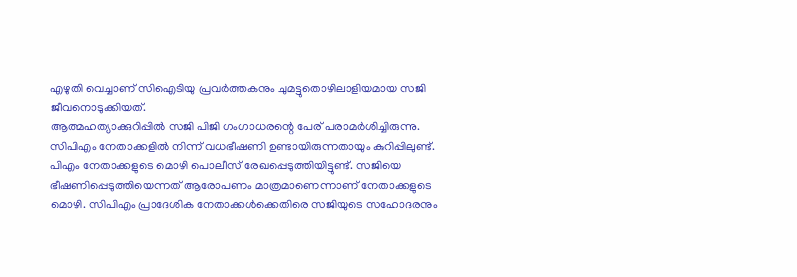എഴുതി വെച്ചാണ് സിഐടിയു പ്രവർത്തകനും ചുമട്ടുതൊഴിലാളിയമായ സജി ജീവനൊടുക്കിയത്.
ആത്മഹത്യാക്കുറിപ്പിൽ സജി പിജി ഗംഗാധരന്റെ പേര് പരാമർശിച്ചിരുന്നു. സിപിഎം നേതാക്കളിൽ നിന്ന് വധഭീഷണി ഉണ്ടായിരുന്നതായും കുറിപ്പിലുണ്ട്.
പിഎം നേതാക്കളുടെ മൊഴി പൊലീസ് രേഖപ്പെടുത്തിയിട്ടുണ്ട്. സജിയെ ഭീഷണിപ്പെടുത്തിയെന്നത് ആരോപണം മാത്രമാണെന്നാണ് നേതാക്കളുടെ മൊഴി. സിപിഎം പ്രാദേശിക നേതാക്കൾക്കെതിരെ സജിയുടെ സഹോദരനും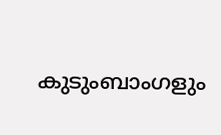കുടുംബാംഗളും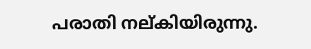പരാതി നല്കിയിരുന്നു.